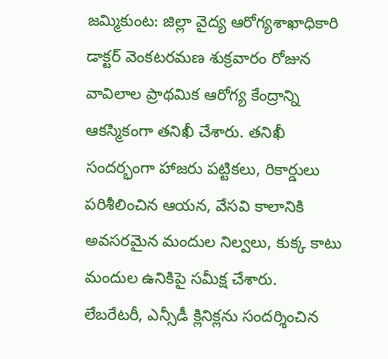జమ్మికుంట: జిల్లా వైద్య ఆరోగ్యశాఖాధికారి డాక్టర్ వెంకటరమణ శుక్రవారం రోజున వావిలాల ప్రాథమిక ఆరోగ్య కేంద్రాన్ని ఆకస్మికంగా తనిఖీ చేశారు. తనిఖీ సందర్భంగా హాజరు పట్టికలు, రికార్డులు పరిశీలించిన ఆయన, వేసవి కాలానికి అవసరమైన మందుల నిల్వలు, కుక్క కాటు మందుల ఉనికిపై సమీక్ష చేశారు.
లేబరేటరీ, ఎన్సీడీ క్లినిక్లను సందర్శించిన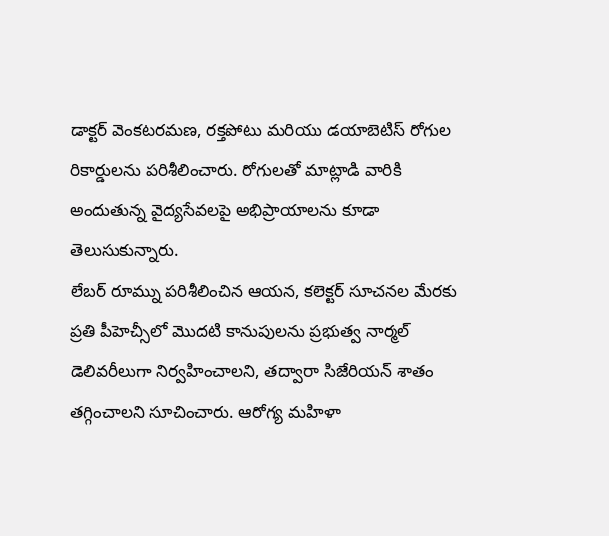డాక్టర్ వెంకటరమణ, రక్తపోటు మరియు డయాబెటిస్ రోగుల రికార్డులను పరిశీలించారు. రోగులతో మాట్లాడి వారికి అందుతున్న వైద్యసేవలపై అభిప్రాయాలను కూడా తెలుసుకున్నారు.
లేబర్ రూమ్ను పరిశీలించిన ఆయన, కలెక్టర్ సూచనల మేరకు ప్రతి పీహెచ్సీలో మొదటి కానుపులను ప్రభుత్వ నార్మల్ డెలివరీలుగా నిర్వహించాలని, తద్వారా సిజేరియన్ శాతం తగ్గించాలని సూచించారు. ఆరోగ్య మహిళా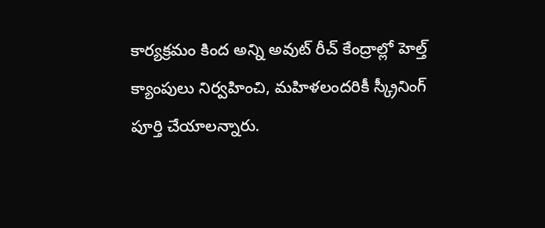కార్యక్రమం కింద అన్ని అవుట్ రీచ్ కేంద్రాల్లో హెల్త్ క్యాంపులు నిర్వహించి, మహిళలందరికీ స్క్రీనింగ్ పూర్తి చేయాలన్నారు.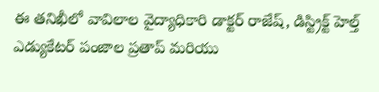ఈ తనిఖీలో వావిలాల వైద్యాధికారి డాక్టర్ రాజేష్, డిస్ట్రిక్ట్ హెల్త్ ఎడ్యుకేటర్ పంజాల ప్రతాప్ మరియు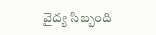వైద్య సిబ్బంది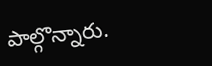పాల్గొన్నారు.